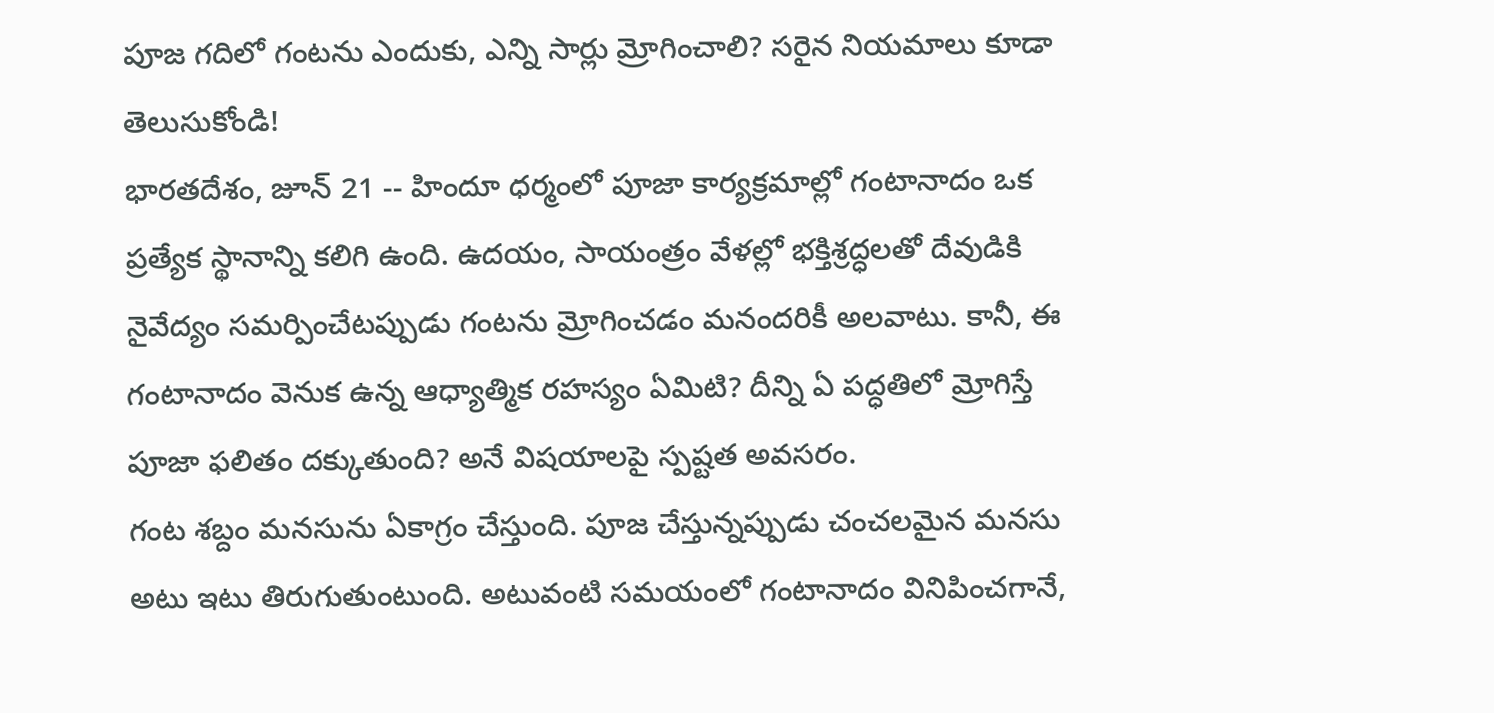పూజ గదిలో గంటను ఎందుకు, ఎన్ని సార్లు మ్రోగించాలి? సరైన నియమాలు కూడా తెలుసుకోండి!
భారతదేశం, జూన్ 21 -- హిందూ ధర్మంలో పూజా కార్యక్రమాల్లో గంటానాదం ఒక ప్రత్యేక స్థానాన్ని కలిగి ఉంది. ఉదయం, సాయంత్రం వేళల్లో భక్తిశ్రద్ధలతో దేవుడికి నైవేద్యం సమర్పించేటప్పుడు గంటను మ్రోగించడం మనందరికీ అలవాటు. కానీ, ఈ గంటానాదం వెనుక ఉన్న ఆధ్యాత్మిక రహస్యం ఏమిటి? దీన్ని ఏ పద్ధతిలో మ్రోగిస్తే పూజా ఫలితం దక్కుతుంది? అనే విషయాలపై స్పష్టత అవసరం.
గంట శబ్దం మనసును ఏకాగ్రం చేస్తుంది. పూజ చేస్తున్నప్పుడు చంచలమైన మనసు అటు ఇటు తిరుగుతుంటుంది. అటువంటి సమయంలో గంటానాదం వినిపించగానే,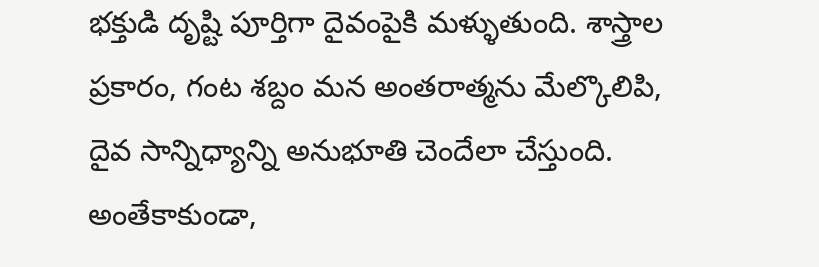భక్తుడి దృష్టి పూర్తిగా దైవంపైకి మళ్ళుతుంది. శాస్త్రాల ప్రకారం, గంట శబ్దం మన అంతరాత్మను మేల్కొలిపి, దైవ సాన్నిధ్యాన్ని అనుభూతి చెందేలా చేస్తుంది. అంతేకాకుండా,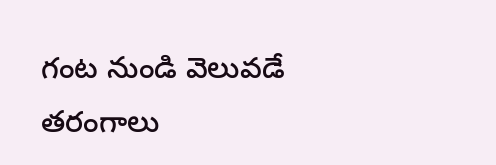గంట నుండి వెలువడే తరంగాలు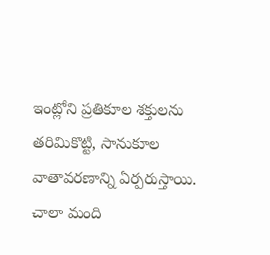ఇంట్లోని ప్రతికూల శక్తులను తరిమికొట్టి, సానుకూల వాతావరణాన్ని ఏర్పరుస్తాయి.
చాలా మంది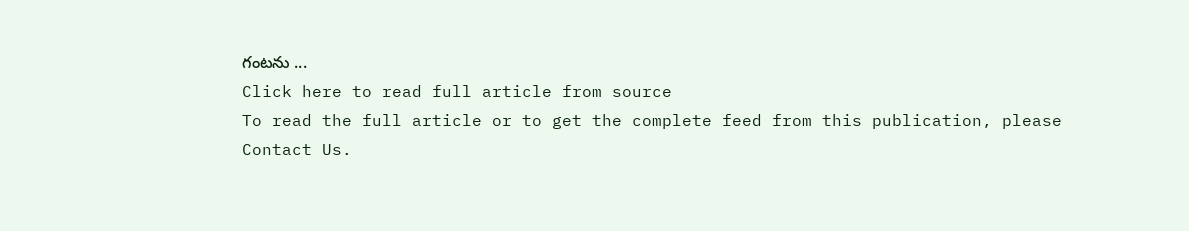గంటను ...
Click here to read full article from source
To read the full article or to get the complete feed from this publication, please
Contact Us.